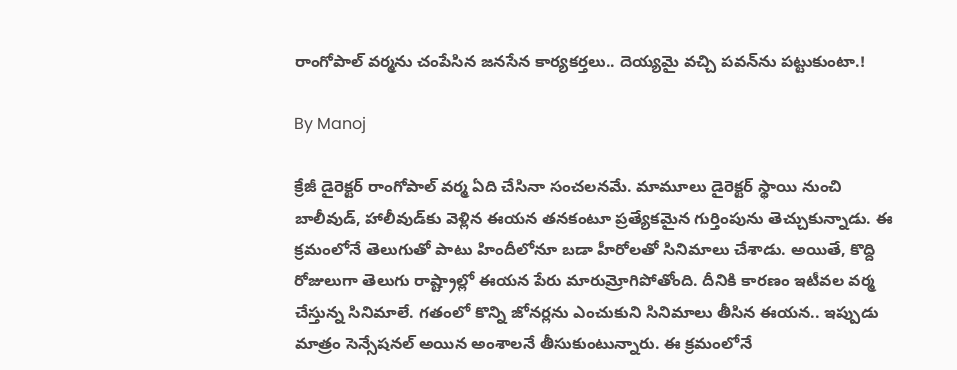రాంగోపాల్ వర్మను చంపేసిన జనసేన కార్యకర్తలు.. దెయ్యమై వచ్చి పవన్‌ను పట్టుకుంటా.!

By Manoj

క్రేజీ డైరెక్టర్ రాంగోపాల్ వర్మ ఏది చేసినా సంచలనమే. మామూలు డైరెక్టర్ స్థాయి నుంచి బాలీవుడ్, హాలీవుడ్‌కు వెళ్లిన ఈయన తనకంటూ ప్రత్యేకమైన గుర్తింపును తెచ్చుకున్నాడు. ఈ క్రమంలోనే తెలుగుతో పాటు హిందీలోనూ బడా హీరోలతో సినిమాలు చేశాడు. అయితే, కొద్ది రోజులుగా తెలుగు రాష్ట్రాల్లో ఈయన పేరు మారుమ్రోగిపోతోంది. దీనికి కారణం ఇటీవల వర్మ చేస్తున్న సినిమాలే. గతంలో కొన్ని జోనర్లను ఎంచుకుని సినిమాలు తీసిన ఈయన.. ఇప్పుడు మాత్రం సెన్సేషనల్ అయిన అంశాలనే తీసుకుంటున్నారు. ఈ క్రమంలోనే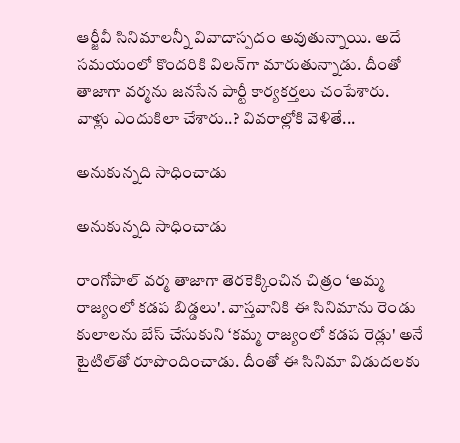ఆర్జీవీ సినిమాలన్నీ వివాదాస్పదం అవుతున్నాయి. అదే సమయంలో కొందరికి విలన్‌గా మారుతున్నాడు. దీంతో తాజాగా వర్మను జనసేన పార్టీ కార్యకర్తలు చంపేశారు. వాళ్లు ఎందుకిలా చేశారు..? వివరాల్లోకి వెళితే...

అనుకున్నది సాధించాడు

అనుకున్నది సాధించాడు

రాంగోపాల్ వర్మ తాజాగా తెరకెక్కించిన చిత్రం ‘అమ్మ రాజ్యంలో కడప బిడ్డలు'. వాస్తవానికి ఈ సినిమాను రెండు కులాలను బేస్ చేసుకుని ‘కమ్మ రాజ్యంలో కడప రెడ్లు' అనే టైటిల్‌తో రూపొందించాడు. దీంతో ఈ సినిమా విడుదలకు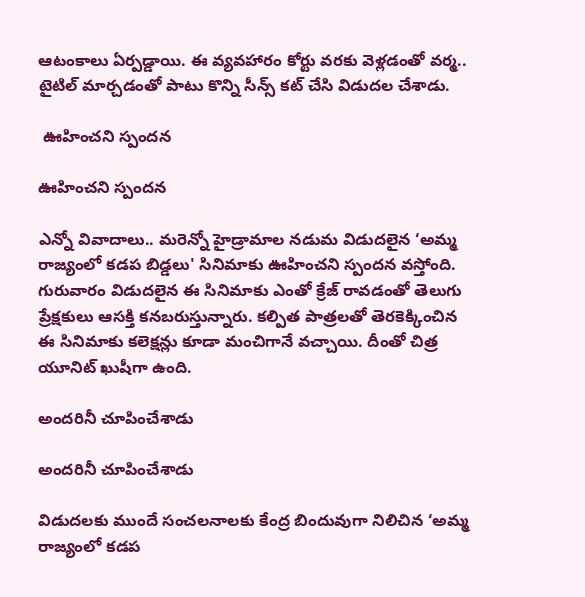ఆటంకాలు ఏర్పడ్డాయి. ఈ వ్యవహారం కోర్టు వరకు వెళ్లడంతో వర్మ.. టైటిల్ మార్చడంతో పాటు కొన్ని సీన్స్ కట్ చేసి విడుదల చేశాడు.

 ఊహించని స్పందన

ఊహించని స్పందన

ఎన్నో వివాదాలు.. మరెన్నో హైడ్రామాల నడుమ విడుదలైన ‘అమ్మ రాజ్యంలో కడప బిడ్డలు' సినిమాకు ఊహించని స్పందన వస్తోంది. గురువారం విడుదలైన ఈ సినిమాకు ఎంతో క్రేజ్ రావడంతో తెలుగు ప్రేక్షకులు ఆసక్తి కనబరుస్తున్నారు. కల్పిత పాత్రలతో తెరకెక్కించిన ఈ సినిమాకు కలెక్షన్లు కూడా మంచిగానే వచ్చాయి. దీంతో చిత్ర యూనిట్ ఖుషీగా ఉంది.

అందరినీ చూపించేశాడు

అందరినీ చూపించేశాడు

విడుదలకు ముందే సంచలనాలకు కేంద్ర బిందువుగా నిలిచిన ‘అమ్మ రాజ్యంలో కడప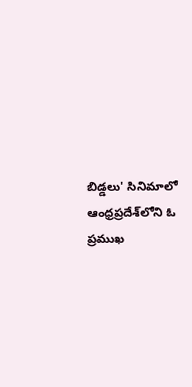బిడ్డలు' సినిమాలో ఆంధ్రప్రదేశ్‌లోని ఓ ప్రముఖ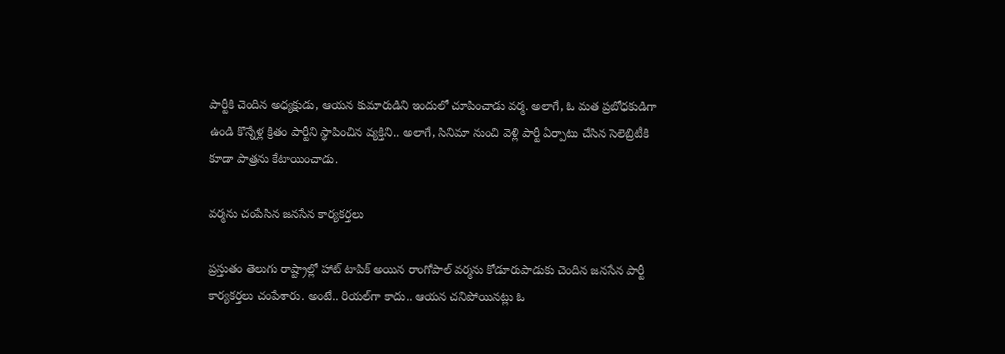పార్టీకి చెందిన అధ్యక్షుడు, ఆయన కుమారుడిని ఇందులో చూపించాడు వర్మ. అలాగే, ఓ మత ప్రబోధకుడిగా ఉండి కొన్నేళ్ల క్రితం పార్టీని స్థాపించిన వ్యక్తిని.. అలాగే, సినిమా నుంచి వెళ్లి పార్టీ ఏర్పాటు చేసిన సెలెబ్రిటీకి కూడా పాత్రను కేటాయించాడు.

వర్మను చంపేసిన జనసేన కార్యకర్తలు

ప్రస్తుతం తెలుగు రాష్ట్రాల్లో హాట్ టాపిక్ అయిన రాంగోపాల్ వర్మను కోడూరుపాడుకు చెందిన జనసేన పార్టీ కార్యకర్తలు చంపేశారు. అంటే.. రియల్‌గా కాదు.. ఆయన చనిపోయినట్లు ఓ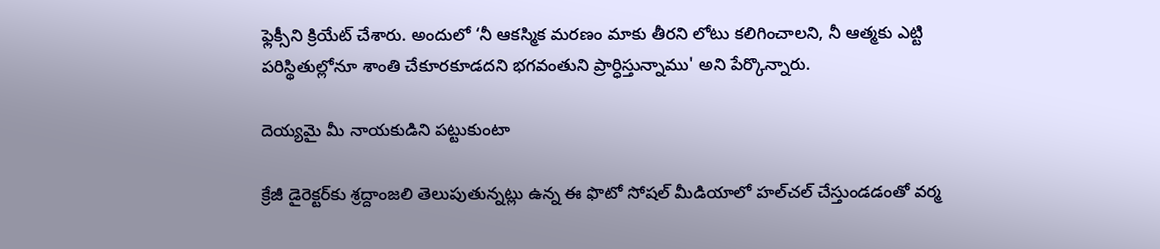ఫ్లెక్సీని క్రియేట్ చేశారు. అందులో ‘నీ ఆకస్మిక మరణం మాకు తీరని లోటు కలిగించాలని, నీ ఆత్మకు ఎట్టి పరిస్థితుల్లోనూ శాంతి చేకూరకూడదని భగవంతుని ప్రార్ధిస్తున్నాము' అని పేర్కొన్నారు.

దెయ్యమై మీ నాయకుడిని పట్టుకుంటా

క్రేజీ డైరెక్టర్‌కు శ్రద్దాంజలి తెలుపుతున్నట్లు ఉన్న ఈ ఫొటో సోషల్ మీడియాలో హల్‌చల్ చేస్తుండడంతో వర్మ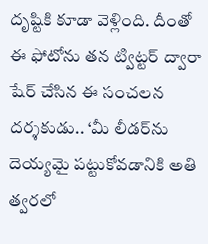దృష్టికి కూడా వెళ్లింది. దీంతో ఈ ఫోటోను తన ట్విట్టర్ ద్వారా షేర్ చేసిన ఈ సంచలన దర్శకుడు.. ‘మీ లీడర్‌ను దెయ్యమై పట్టుకోవడానికి అతి త్వరలో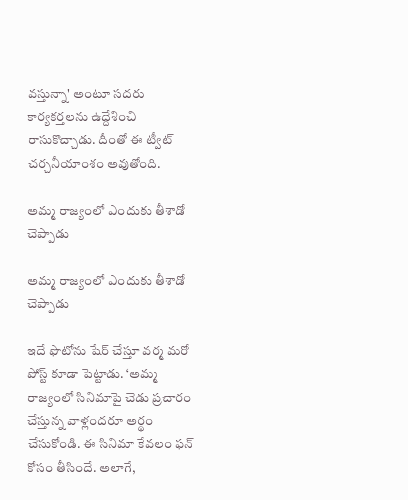వస్తున్నా' అంటూ సదరు కార్యకర్తలను ఉద్దేశించి రాసుకొచ్చాడు. దీంతో ఈ ట్వీట్ చర్చనీయాంశం అవుతోంది.

అమ్మ రాజ్యంలో ఎందుకు తీశాడో చెప్పాడు

అమ్మ రాజ్యంలో ఎందుకు తీశాడో చెప్పాడు

ఇదే ఫొటోను షేర్ చేస్తూ వర్మ మరో పోస్ట్ కూడా పెట్టాడు. ‘అమ్మ రాజ్యంలో సినిమాపై చెడు ప్రచారం చేస్తున్న వాళ్లందరూ అర్థం చేసుకోండి. ఈ సినిమా కేవలం ఫన్ కోసం తీసిందే. అలాగే,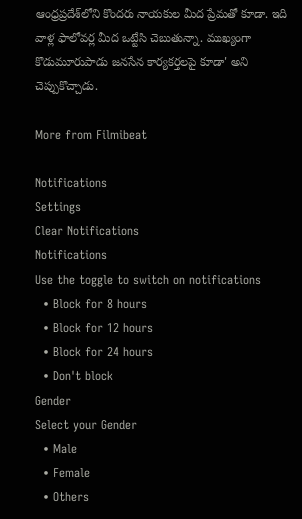ఆంధ్రప్రదేశ్‌లోని కొందరు నాయకుల మీద ప్రేమతో కూడా. ఇది వాళ్ల ఫాలోవర్ల మీద ఒట్టేసి చెబుతున్నా. ముఖ్యంగా కొడుమూరుపాడు జనసేన కార్యకర్తలపై కూడా' అని చెప్పుకొచ్చాడు.

More from Filmibeat

Notifications
Settings
Clear Notifications
Notifications
Use the toggle to switch on notifications
  • Block for 8 hours
  • Block for 12 hours
  • Block for 24 hours
  • Don't block
Gender
Select your Gender
  • Male
  • Female
  • Others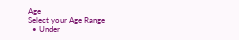Age
Select your Age Range
  • Under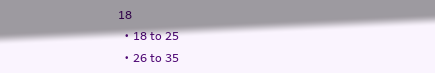18
  • 18 to 25
  • 26 to 35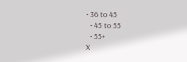• 36 to 45
  • 45 to 55
  • 55+
X